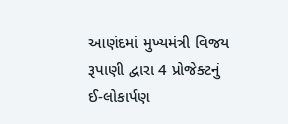આણંદમાં મુખ્યમંત્રી વિજય રૂપાણી દ્વારા 4 પ્રોજેક્ટનું ઈ-લોકાર્પણ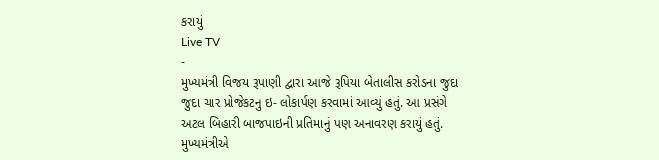કરાયું
Live TV
-
મુખ્યમંત્રી વિજય રૂપાણી દ્વારા આજે રૂપિયા બેતાલીસ કરોડના જુદા જુદા ચાર પ્રોજેકટનુ ઇ- લોકાર્પણ કરવામાં આવ્યું હતું. આ પ્રસંગે અટલ બિહારી બાજપાઇની પ્રતિમાનું પણ અનાવરણ કરાયું હતું. મુખ્યમંત્રીએ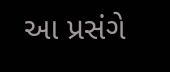આ પ્રસંગે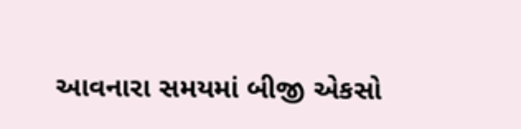આવનારા સમયમાં બીજી એકસો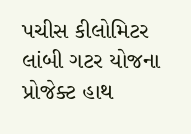પચીસ કીલોમિટર લાંબી ગટર યોજના પ્રોજેક્ટ હાથ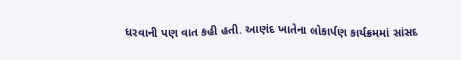ધરવાની પણ વાત કહી હતી. આણંદ ખાતેના લોકાર્પણ કાર્યક્રમમાં સાંસદ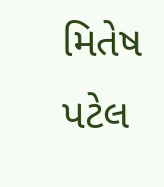મિતેષ પટેલ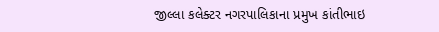જીલ્લા કલેક્ટર નગરપાલિકાના પ્રમુખ કાંતીભાઇ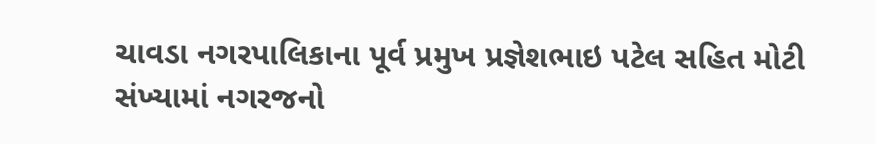ચાવડા નગરપાલિકાના પૂર્વ પ્રમુખ પ્રજ્ઞેશભાઇ પટેલ સહિત મોટી સંખ્યામાં નગરજનો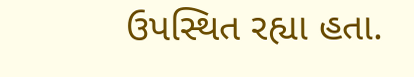ઉપસ્થિત રહ્યા હતા.